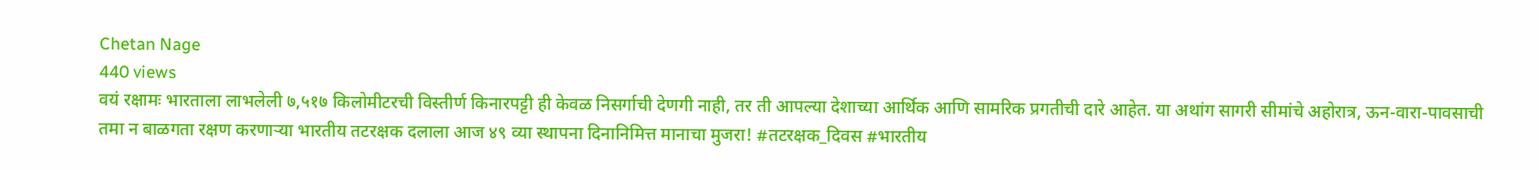Chetan Nage
440 views
वयं रक्षामः भारताला लाभलेली ७,५१७ किलोमीटरची विस्तीर्ण किनारपट्टी ही केवळ निसर्गाची देणगी नाही, तर ती आपल्या देशाच्या आर्थिक आणि सामरिक प्रगतीची दारे आहेत. या अथांग सागरी सीमांचे अहोरात्र, ऊन-वारा-पावसाची तमा न बाळगता रक्षण करणाऱ्या भारतीय तटरक्षक दलाला आज ४९ व्या स्थापना दिनानिमित्त मानाचा मुजरा! #तटरक्षक_दिवस #भारतीय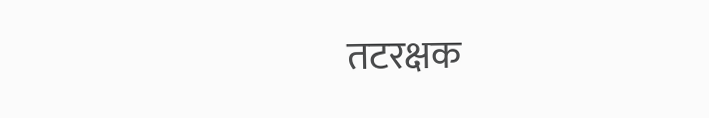तटरक्षक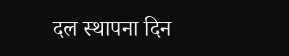दल स्थापना दिन